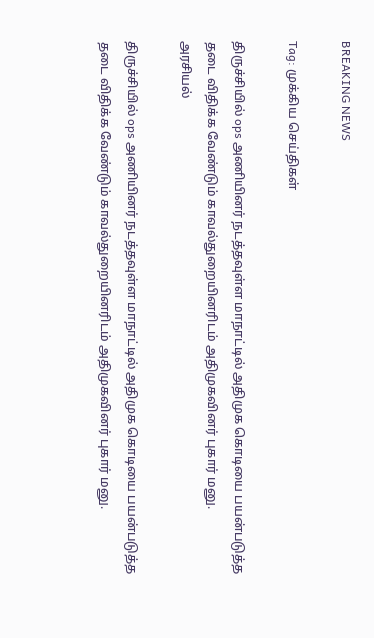BREAKING NEWS

Tag: முக்கிய செய்திகள்

திருச்சியில் ops அணியினர் நடத்தவுள்ள மாநாட்டில் அதிமுக கொடியை பயன்படுத்த தடை விதிக்க வேண்டும் காவல்துறையினரிடம் அதிமுகவினர் புகார் மனு.
அரசியல்

திருச்சியில் ops அணியினர் நடத்தவுள்ள மாநாட்டில் அதிமுக கொடியை பயன்படுத்த தடை விதிக்க வேண்டும் காவல்துறையினரிடம் அதிமுகவினர் புகார் மனு.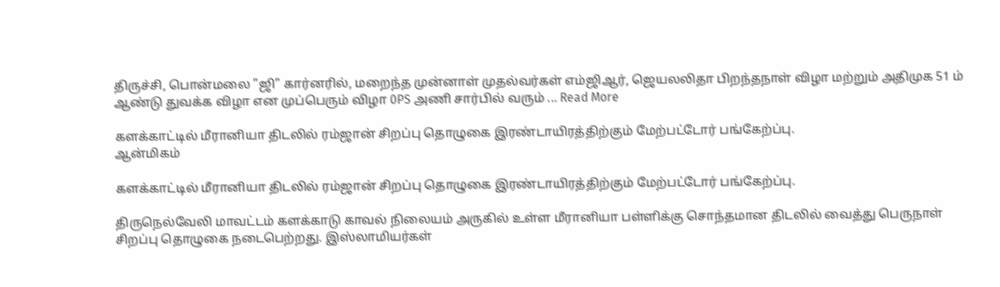திருச்சி, பொன்மலை "ஜி" கார்னரில், மறைந்த முன்னாள் முதல்வர்கள் எம்ஜிஆர், ஜெயலலிதா பிறந்தநாள் விழா மற்றும் அதிமுக 51 ம் ஆண்டு துவக்க விழா என முப்பெரும் விழா 0PS அணி சார்பில் வரும் ... Read More

களக்காட்டில் மீரானியா திடலில் ரம்ஜான் சிறப்பு தொழுகை இரண்டாயிரத்திற்கும் மேற்பட்டோர் பங்கேற்ப்பு.
ஆன்மிகம்

களக்காட்டில் மீரானியா திடலில் ரம்ஜான் சிறப்பு தொழுகை இரண்டாயிரத்திற்கும் மேற்பட்டோர் பங்கேற்ப்பு.

திருநெல்வேலி மாவட்டம் களக்காடு காவல் நிலையம் அருகில் உள்ள மீரானியா பள்ளிக்கு சொந்தமான திடலில் வைத்து பெருநாள் சிறப்பு தொழுகை நடைபெற்றது. இஸ்லாமியர்கள்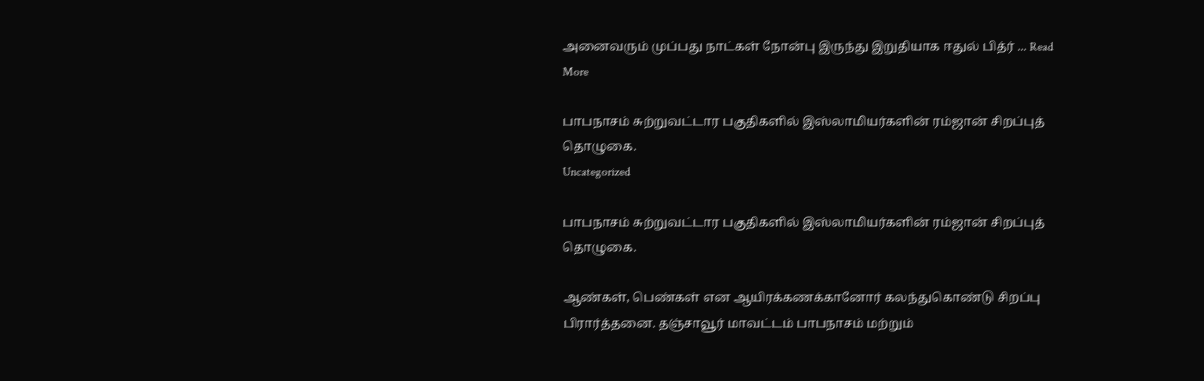அனைவரும் முப்பது நாட்கள் நோன்பு இருந்து இறுதியாக ஈதுல் பித்ர் ... Read More

பாபநாசம் சுற்றுவட்டார பகுதிகளில் இஸ்லாமியர்களின் ரம்ஜான் சிறப்புத் தொழுகை.
Uncategorized

பாபநாசம் சுற்றுவட்டார பகுதிகளில் இஸ்லாமியர்களின் ரம்ஜான் சிறப்புத் தொழுகை.

ஆண்கள், பெண்கள் என ஆயிரக்கணக்கானோர் கலந்துகொண்டு சிறப்பு பிரார்த்தனை. தஞ்சாவூர் மாவட்டம் பாபநாசம் மற்றும்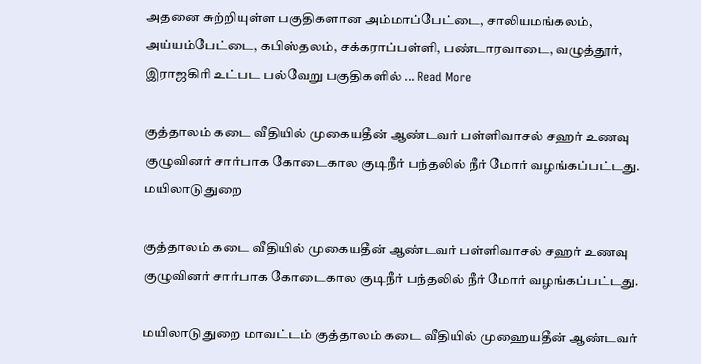அதனை சுற்றியுள்ள பகுதிகளான அம்மாப்பேட்டை, சாலியமங்கலம், அய்யம்பேட்டை, கபிஸ்தலம், சக்கராப்பள்ளி, பண்டாரவாடை, வழுத்தூர், இராஜகிரி உட்பட பல்வேறு பகுதிகளில் ... Read More

குத்தாலம் கடை வீதியில் முகையதீன் ஆண்டவர் பள்ளிவாசல் சஹர் உணவு குழுவினர் சார்பாக கோடைகால குடிநீர் பந்தலில் நீர் மோர் வழங்கப்பட்டது.
மயிலாடுதுறை

குத்தாலம் கடை வீதியில் முகையதீன் ஆண்டவர் பள்ளிவாசல் சஹர் உணவு குழுவினர் சார்பாக கோடைகால குடிநீர் பந்தலில் நீர் மோர் வழங்கப்பட்டது.

மயிலாடுதுறை மாவட்டம் குத்தாலம் கடை வீதியில் முஹையதீன் ஆண்டவர்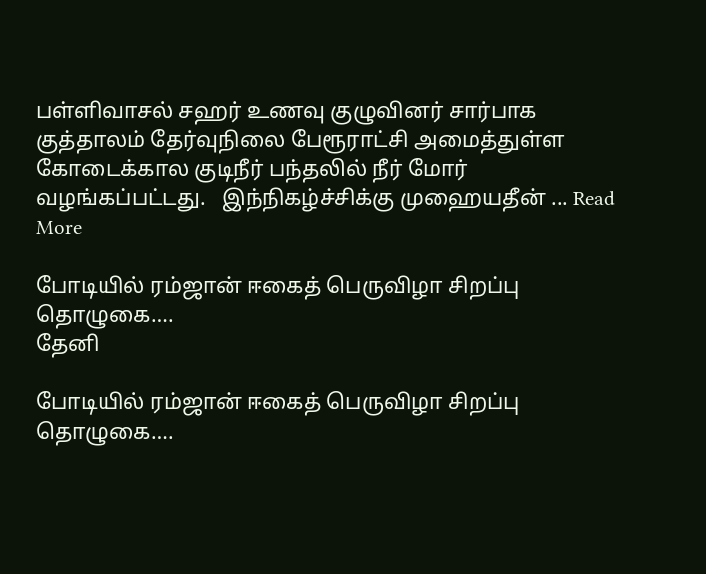பள்ளிவாசல் சஹர் உணவு குழுவினர் சார்பாக குத்தாலம் தேர்வுநிலை பேரூராட்சி அமைத்துள்ள கோடைக்கால குடிநீர் பந்தலில் நீர் மோர் வழங்கப்பட்டது.   இந்நிகழ்ச்சிக்கு முஹையதீன் ... Read More

போடியில் ரம்ஜான் ஈகைத் பெருவிழா சிறப்பு தொழுகை….
தேனி

போடியில் ரம்ஜான் ஈகைத் பெருவிழா சிறப்பு தொழுகை….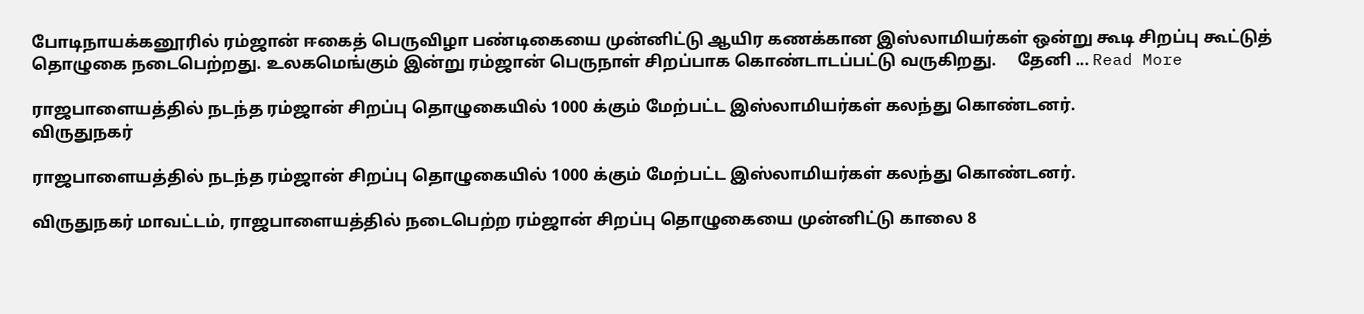போடிநாயக்கனூரில் ரம்ஜான் ஈகைத் பெருவிழா பண்டிகையை முன்னிட்டு ஆயிர கணக்கான இஸ்லாமியர்கள் ஒன்று கூடி சிறப்பு கூட்டுத் தொழுகை நடைபெற்றது. உலகமெங்கும் இன்று ரம்ஜான் பெருநாள் சிறப்பாக கொண்டாடப்பட்டு வருகிறது.     தேனி ... Read More

ராஜபாளையத்தில் நடந்த ரம்ஜான் சிறப்பு தொழுகையில் 1000 க்கும் மேற்பட்ட இஸ்லாமியர்கள் கலந்து கொண்டனர்.
விருதுநகர்

ராஜபாளையத்தில் நடந்த ரம்ஜான் சிறப்பு தொழுகையில் 1000 க்கும் மேற்பட்ட இஸ்லாமியர்கள் கலந்து கொண்டனர்.

விருதுநகர் மாவட்டம், ராஜபாளையத்தில் நடைபெற்ற ரம்ஜான் சிறப்பு தொழுகையை முன்னிட்டு காலை 8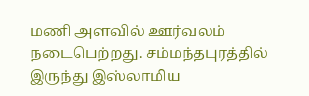மணி அளவில் ஊர்வலம் நடைபெற்றது. சம்மந்தபுரத்தில் இருந்து இஸ்லாமிய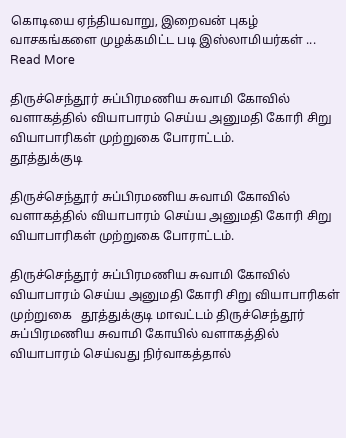கொடியை ஏந்தியவாறு, இறைவன் புகழ் வாசகங்களை முழக்கமிட்ட படி இஸ்லாமியர்கள் ... Read More

திருச்செந்தூர் சுப்பிரமணிய சுவாமி கோவில் வளாகத்தில் வியாபாரம் செய்ய அனுமதி கோரி சிறு வியாபாரிகள் முற்றுகை போராட்டம்.
தூத்துக்குடி

திருச்செந்தூர் சுப்பிரமணிய சுவாமி கோவில் வளாகத்தில் வியாபாரம் செய்ய அனுமதி கோரி சிறு வியாபாரிகள் முற்றுகை போராட்டம்.

திருச்செந்தூர் சுப்பிரமணிய சுவாமி கோவில் வியாபாரம் செய்ய அனுமதி கோரி சிறு வியாபாரிகள் முற்றுகை   தூத்துக்குடி மாவட்டம் திருச்செந்தூர் சுப்பிரமணிய சுவாமி கோயில் வளாகத்தில் வியாபாரம் செய்வது நிர்வாகத்தால்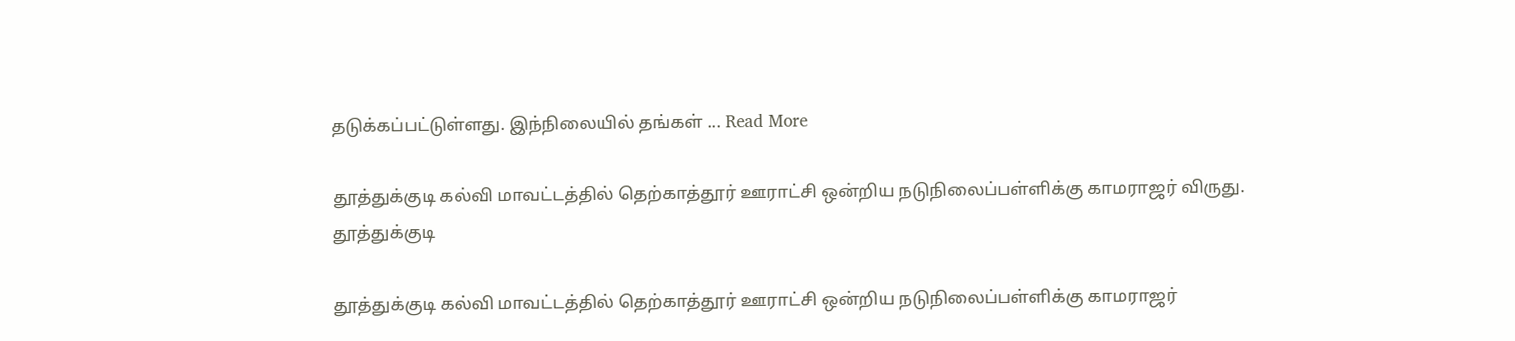தடுக்கப்பட்டுள்ளது. இந்நிலையில் தங்கள் ... Read More

தூத்துக்குடி கல்வி மாவட்டத்தில் தெற்காத்தூர் ஊராட்சி ஒன்றிய நடுநிலைப்பள்ளிக்கு காமராஜர் விருது.
தூத்துக்குடி

தூத்துக்குடி கல்வி மாவட்டத்தில் தெற்காத்தூர் ஊராட்சி ஒன்றிய நடுநிலைப்பள்ளிக்கு காமராஜர்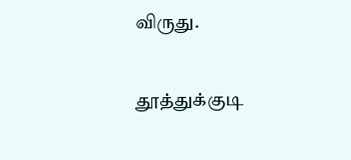விருது.

தூத்துக்குடி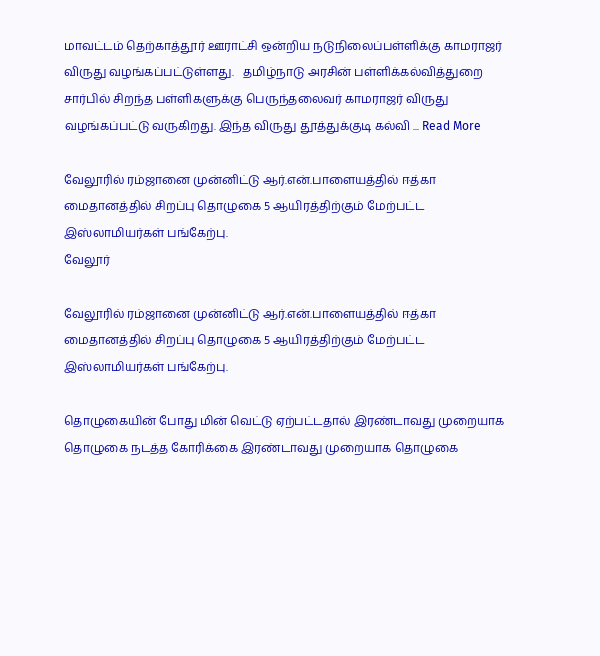மாவட்டம் தெற்காத்தூர் ஊராட்சி ஒன்றிய நடுநிலைப்பள்ளிக்கு காமராஜர் விருது வழங்கப்பட்டுள்ளது.   தமிழ்நாடு அரசின் பள்ளிக்கல்வித்துறை சார்பில் சிறந்த பள்ளிகளுக்கு பெருந்தலைவர் காமராஜர் விருது வழங்கப்பட்டு வருகிறது. இந்த விருது தூத்துக்குடி கல்வி ... Read More

வேலூரில் ரம்ஜானை முன்னிட்டு ஆர்.என்.பாளையத்தில் ஈத்கா மைதானத்தில் சிறப்பு தொழுகை 5 ஆயிரத்திற்கும் மேற்பட்ட இஸ்லாமியர்கள் பங்கேற்பு.
வேலூர்

வேலூரில் ரம்ஜானை முன்னிட்டு ஆர்.என்.பாளையத்தில் ஈத்கா மைதானத்தில் சிறப்பு தொழுகை 5 ஆயிரத்திற்கும் மேற்பட்ட இஸ்லாமியர்கள் பங்கேற்பு.

தொழுகையின் போது மின் வெட்டு ஏற்பட்டதால் இரண்டாவது முறையாக தொழுகை நடத்த கோரிக்கை இரண்டாவது முறையாக தொழுகை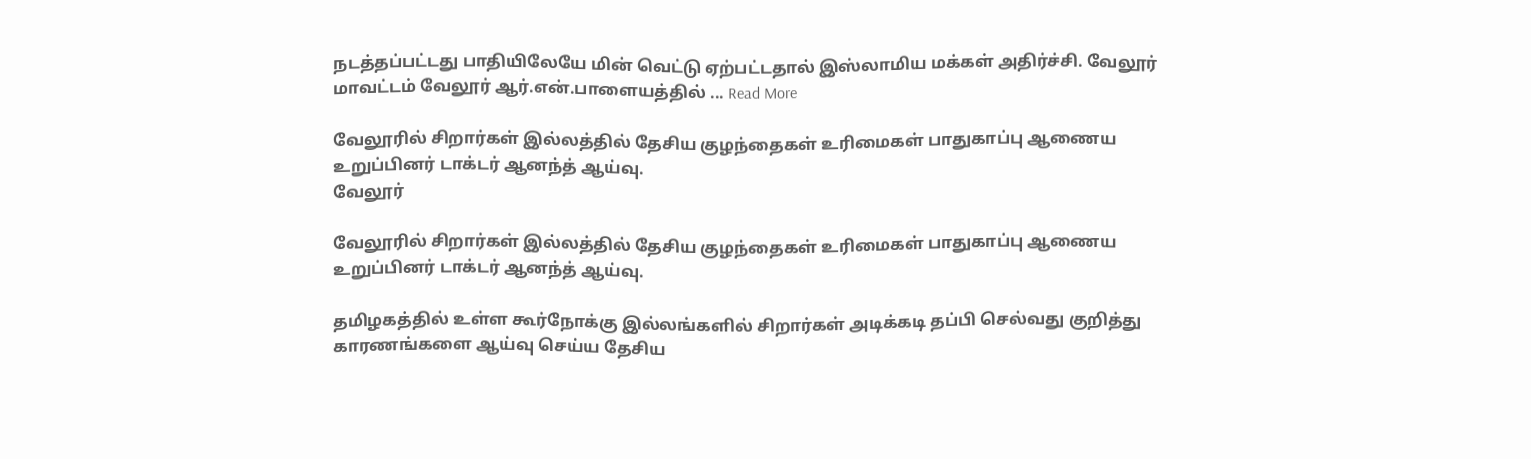நடத்தப்பட்டது பாதியிலேயே மின் வெட்டு ஏற்பட்டதால் இஸ்லாமிய மக்கள் அதிர்ச்சி. வேலூர் மாவட்டம் வேலூர் ஆர்.என்.பாளையத்தில் ... Read More

வேலூரில் சிறார்கள் இல்லத்தில் தேசிய குழந்தைகள் உரிமைகள் பாதுகாப்பு ஆணைய உறுப்பினர் டாக்டர் ஆனந்த் ஆய்வு.
வேலூர்

வேலூரில் சிறார்கள் இல்லத்தில் தேசிய குழந்தைகள் உரிமைகள் பாதுகாப்பு ஆணைய உறுப்பினர் டாக்டர் ஆனந்த் ஆய்வு.

தமிழகத்தில் உள்ள கூர்நோக்கு இல்லங்களில் சிறார்கள் அடிக்கடி தப்பி செல்வது குறித்து காரணங்களை ஆய்வு செய்ய தேசிய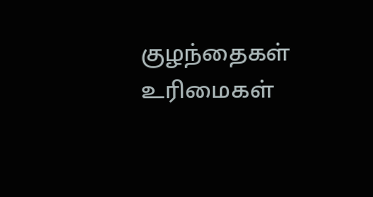குழந்தைகள் உரிமைகள்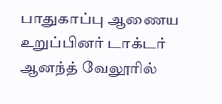பாதுகாப்பு ஆணைய உறுப்பினர் டாக்டர் ஆனந்த் வேலூரில்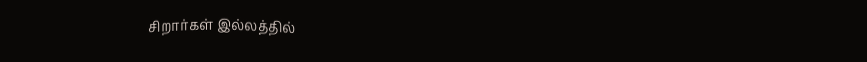சிறார்கள் இல்லத்தில்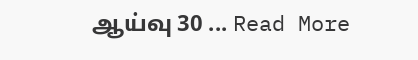ஆய்வு 30 ... Read More